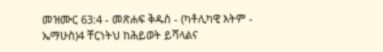መዝሙር 63:4 - መጽሐፍ ቅዱስ - (ካቶሊካዊ እትም - ኤማሁስ)4 ቸርነትህ ከሕይወት ይሻላልና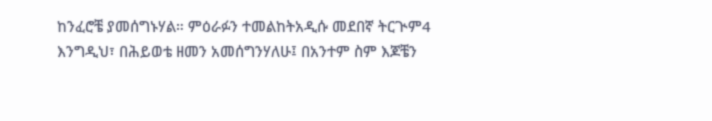ከንፈሮቼ ያመሰግኑሃል። ምዕራፉን ተመልከትአዲሱ መደበኛ ትርጒም4 እንግዲህ፣ በሕይወቴ ዘመን አመሰግንሃለሁ፤ በአንተም ስም እጆቼን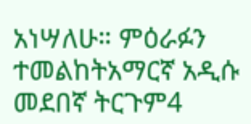አነሣለሁ። ምዕራፉን ተመልከትአማርኛ አዲሱ መደበኛ ትርጉም4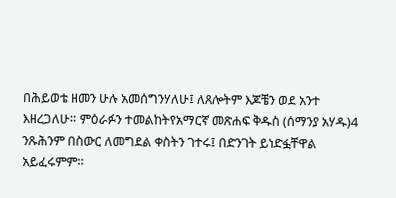በሕይወቴ ዘመን ሁሉ አመሰግንሃለሁ፤ ለጸሎትም እጆቼን ወደ አንተ እዘረጋለሁ። ምዕራፉን ተመልከትየአማርኛ መጽሐፍ ቅዱስ (ሰማንያ አሃዱ)4 ንጹሕንም በስውር ለመግደል ቀስትን ገተሩ፤ በድንገት ይነድፏቸዋል አይፈሩምም።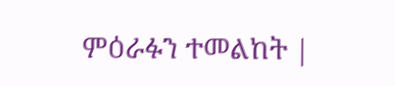ምዕራፉን ተመልከት |